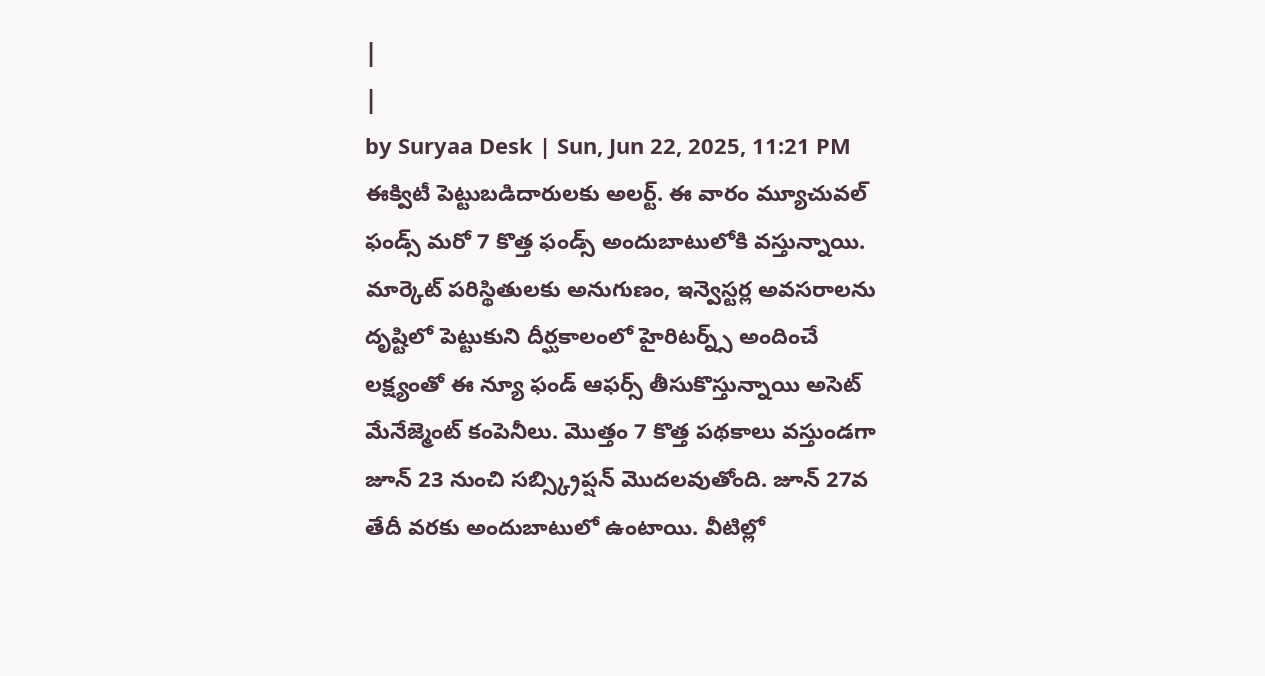|
|
by Suryaa Desk | Sun, Jun 22, 2025, 11:21 PM
ఈక్విటీ పెట్టుబడిదారులకు అలర్ట్. ఈ వారం మ్యూచువల్ ఫండ్స్ మరో 7 కొత్త ఫండ్స్ అందుబాటులోకి వస్తున్నాయి. మార్కెట్ పరిస్థితులకు అనుగుణం, ఇన్వెస్టర్ల అవసరాలను దృష్టిలో పెట్టుకుని దీర్ఘకాలంలో హైరిటర్న్స్ అందించే లక్ష్యంతో ఈ న్యూ ఫండ్ ఆఫర్స్ తీసుకొస్తున్నాయి అసెట్ మేనేజ్మెంట్ కంపెనీలు. మొత్తం 7 కొత్త పథకాలు వస్తుండగా జూన్ 23 నుంచి సబ్స్క్రిప్షన్ మొదలవుతోంది. జూన్ 27వ తేదీ వరకు అందుబాటులో ఉంటాయి. వీటిల్లో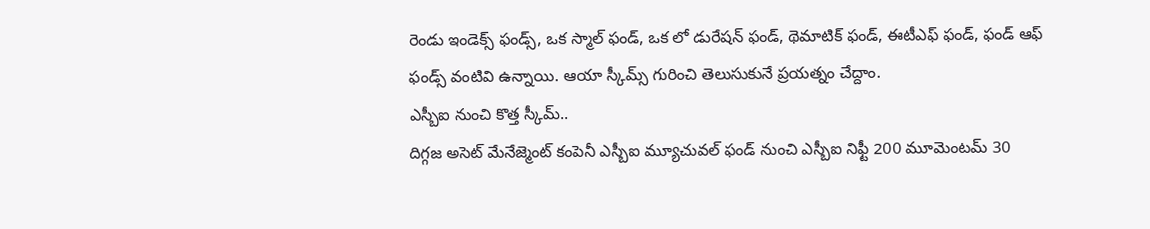రెండు ఇండెక్స్ ఫండ్స్, ఒక స్మాల్ ఫండ్, ఒక లో డురేషన్ ఫండ్, థెమాటిక్ ఫండ్, ఈటీఎఫ్ ఫండ్, ఫండ్ ఆఫ్ ఫండ్స్ వంటివి ఉన్నాయి. ఆయా స్కీమ్స్ గురించి తెలుసుకునే ప్రయత్నం చేద్దాం.
ఎస్బీఐ నుంచి కొత్త స్కీమ్..
దిగ్గజ అసెట్ మేనేజ్మెంట్ కంపెనీ ఎస్బీఐ మ్యూచువల్ ఫండ్ నుంచి ఎస్బీఐ నిఫ్టీ 200 మూమెంటమ్ 30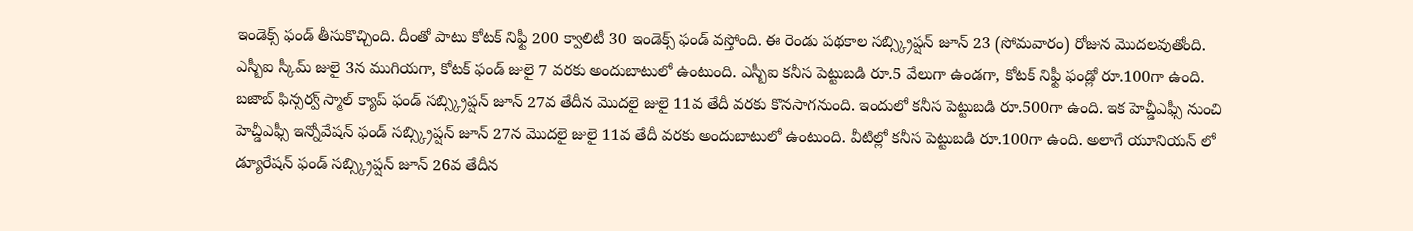ఇండెక్స్ ఫండ్ తీసుకొచ్చింది. దీంతో పాటు కోటక్ నిఫ్టీ 200 క్వాలిటీ 30 ఇండెక్స్ ఫండ్ వస్తోంది. ఈ రెండు పథకాల సబ్స్క్రిప్షన్ జూన్ 23 (సోమవారం) రోజున మొదలవుతోంది. ఎస్బీఐ స్కీమ్ జులై 3న ముగియగా, కోటక్ ఫండ్ జులై 7 వరకు అందుబాటులో ఉంటుంది. ఎస్బీఐ కనీస పెట్టుబడి రూ.5 వేలుగా ఉండగా, కోటక్ నిఫ్టీ ఫండ్లో రూ.100గా ఉంది.
బజాబ్ ఫిన్సర్వ్ స్మాల్ క్యాప్ ఫండ్ సబ్స్క్రిప్షన్ జూన్ 27వ తేదీన మొదలై జులై 11వ తేదీ వరకు కొనసాగనుంది. ఇందులో కనీస పెట్టుబడి రూ.500గా ఉంది. ఇక హెచ్డీఎఫ్సీ నుంచి హెచ్డీఎఫ్సీ ఇన్నోవేషన్ ఫండ్ సబ్స్క్రిప్షన్ జూన్ 27న మొదలై జులై 11వ తేదీ వరకు అందుబాటులో ఉంటుంది. వీటిల్లో కనీస పెట్టుబడి రూ.100గా ఉంది. అలాగే యూనియన్ లో డ్యూరేషన్ ఫండ్ సబ్స్క్రిప్షన్ జూన్ 26వ తేదీన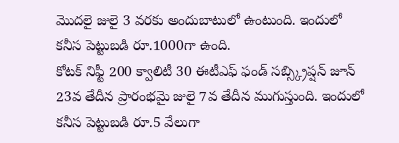మొదలై జులై 3 వరకు అందుబాటులో ఉంటుంది. ఇందులో కనీస పెట్టుబడి రూ.1000గా ఉంది.
కోటక్ నిఫ్టీ 200 క్వాలిటీ 30 ఈటీఎఫ్ ఫండ్ సబ్స్క్రిప్షన్ జూన్ 23వ తేదీన ప్రారంభమై జులై 7వ తేదీన ముగుస్తుంది. ఇందులో కనీస పెట్టుబడి రూ.5 వేలుగా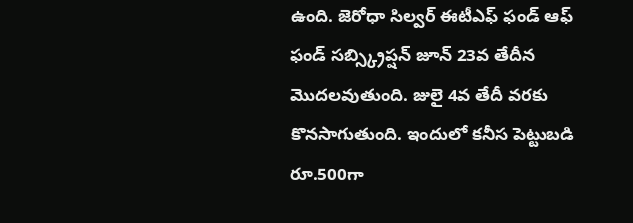ఉంది. జెరోధా సిల్వర్ ఈటీఎఫ్ ఫండ్ ఆఫ్ ఫండ్ సబ్స్క్రిప్షన్ జూన్ 23వ తేదీన మొదలవుతుంది. జులై 4వ తేదీ వరకు కొనసాగుతుంది. ఇందులో కనీస పెట్టుబడి రూ.500గా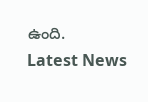ఉంది.
Latest News